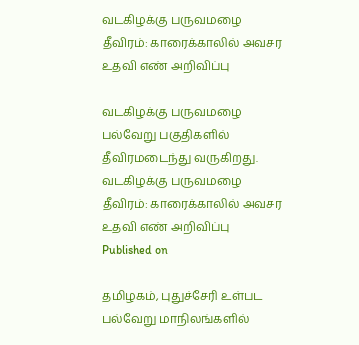வடகிழக்கு பருவமழை தீவிரம்: காரைக்காலில் அவசர உதவி எண் அறிவிப்பு

வடகிழக்கு பருவமழை பல்வேறு பகுதிகளில் தீவிரமடைந்து வருகிறது.
வடகிழக்கு பருவமழை தீவிரம்: காரைக்காலில் அவசர உதவி எண் அறிவிப்பு
Published on

தமிழகம், புதுச்சேரி உள்பட பல்வேறு மாநிலங்களில்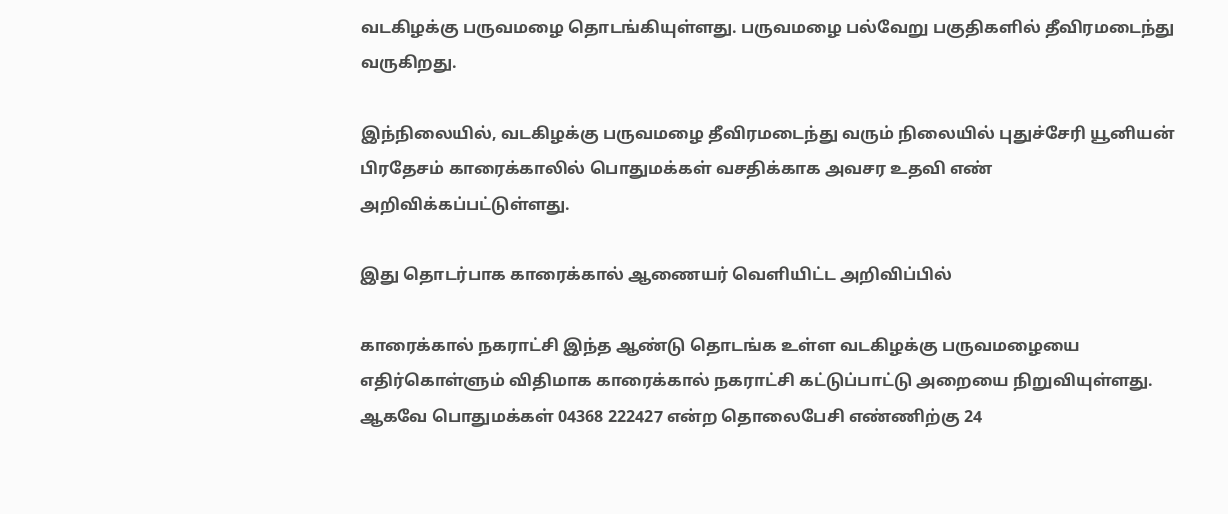வடகிழக்கு பருவமழை தொடங்கியுள்ளது. பருவமழை பல்வேறு பகுதிகளில் தீவிரமடைந்து வருகிறது.

இந்நிலையில், வடகிழக்கு பருவமழை தீவிரமடைந்து வரும் நிலையில் புதுச்சேரி யூனியன் பிரதேசம் காரைக்காலில் பொதுமக்கள் வசதிக்காக அவசர உதவி எண் அறிவிக்கப்பட்டுள்ளது.

இது தொடர்பாக காரைக்கால் ஆணையர் வெளியிட்ட அறிவிப்பில்

காரைக்கால் நகராட்சி இந்த ஆண்டு தொடங்க உள்ள வடகிழக்கு பருவமழையை எதிர்கொள்ளும் விதிமாக காரைக்கால் நகராட்சி கட்டுப்பாட்டு அறையை நிறுவியுள்ளது. ஆகவே பொதுமக்கள் 04368 222427 என்ற தொலைபேசி எண்ணிற்கு 24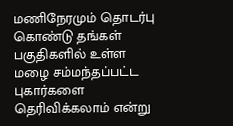மணிநேரமும் தொடர்பு கொண்டு தங்கள் பகுதிகளில் உள்ள மழை சம்மந்தப்பட்ட புகார்களை தெரிவிக்கலாம் என்று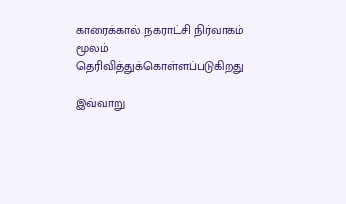காரைக்கால் நகராட்சி நிர்வாகம் மூலம் தெரிவித்துக்கொள்ளப்படுகிறது

இவ்வாறு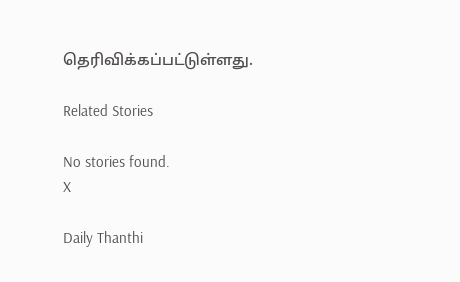தெரிவிக்கப்பட்டுள்ளது.

Related Stories

No stories found.
X

Daily Thanthi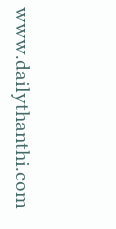www.dailythanthi.com